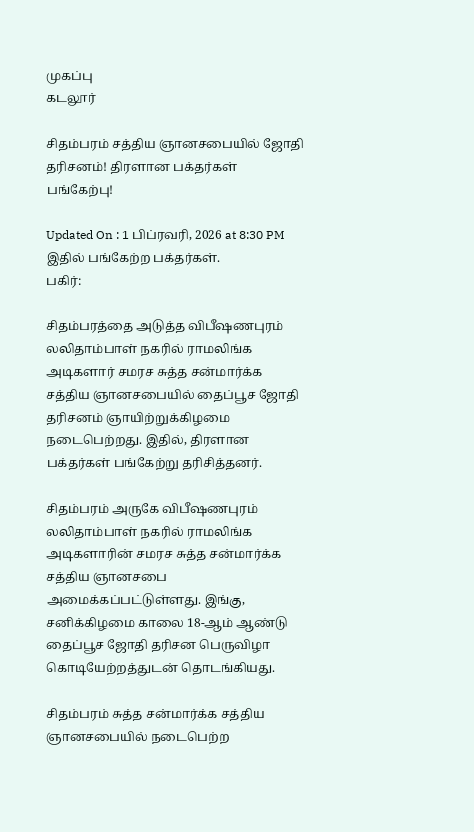முகப்பு
கடலூர்

சிதம்பரம் சத்திய ஞானசபையில் ஜோதி தரிசனம்! திரளான பக்தர்கள் பங்கேற்பு!

Updated On : 1 பிப்ரவரி, 2026 at 8:30 PM
இதில் பங்கேற்ற பக்தர்கள்.
பகிர்:

சிதம்பரத்தை அடுத்த விபீஷணபுரம் லலிதாம்பாள் நகரில் ராமலிங்க அடிகளார் சமரச சுத்த சன்மார்க்க சத்திய ஞானசபையில் தைப்பூச ஜோதி தரிசனம் ஞாயிற்றுக்கிழமை நடைபெற்றது. இதில், திரளான பக்தர்கள் பங்கேற்று தரிசித்தனர்.

சிதம்பரம் அருகே விபீஷணபுரம் லலிதாம்பாள் நகரில் ராமலிங்க அடிகளாரின் சமரச சுத்த சன்மார்க்க சத்திய ஞானசபை அமைக்கப்பட்டுள்ளது. இங்கு, சனிக்கிழமை காலை 18-ஆம் ஆண்டு தைப்பூச ஜோதி தரிசன பெருவிழா கொடியேற்றத்துடன் தொடங்கியது.

சிதம்பரம் சுத்த சன்மார்க்க சத்திய ஞானசபையில் நடைபெற்ற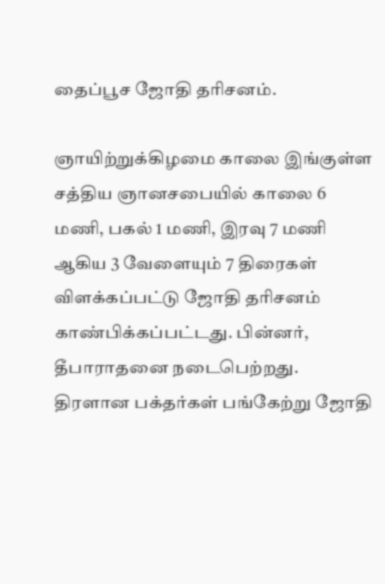தைப்பூச ஜோதி தரிசனம்.

ஞாயிற்றுக்கிழமை காலை இங்குள்ள சத்திய ஞானசபையில் காலை 6 மணி, பகல் 1 மணி, இரவு 7 மணி ஆகிய 3 வேளையும் 7 திரைகள் விளக்கப்பட்டு ஜோதி தரிசனம் காண்பிக்கப்பட்டது. பின்னர், தீபாராதனை நடைபெற்றது. திரளான பக்தர்கள் பங்கேற்று ஜோதி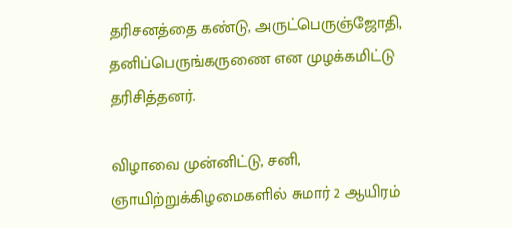தரிசனத்தை கண்டு, அருட்பெருஞ்ஜோதி, தனிப்பெருங்கருணை என முழக்கமிட்டு தரிசித்தனர்.

விழாவை முன்னிட்டு, சனி, ஞாயிற்றுக்கிழமைகளில் சுமார் 2 ஆயிரம்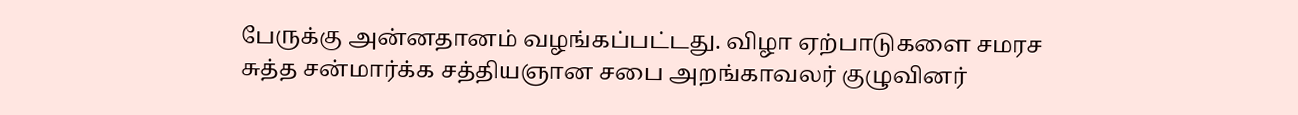பேருக்கு அன்னதானம் வழங்கப்பட்டது. விழா ஏற்பாடுகளை சமரச சுத்த சன்மார்க்க சத்தியஞான சபை அறங்காவலர் குழுவினர்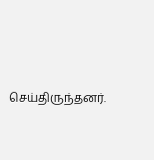செய்திருந்தனர்.